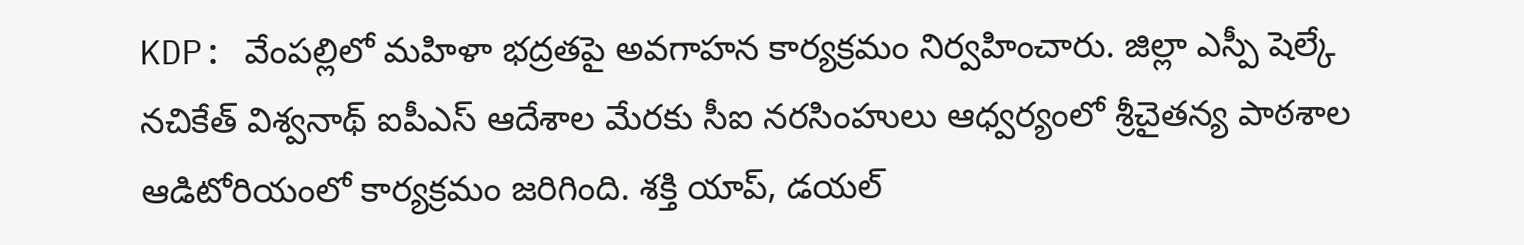KDP: వేంపల్లిలో మహిళా భద్రతపై అవగాహన కార్యక్రమం నిర్వహించారు. జిల్లా ఎస్పీ షెల్కే నచికేత్ విశ్వనాథ్ ఐపీఎస్ ఆదేశాల మేరకు సీఐ నరసింహులు ఆధ్వర్యంలో శ్రీచైతన్య పాఠశాల ఆడిటోరియంలో కార్యక్రమం జరిగింది. శక్తి యాప్, డయల్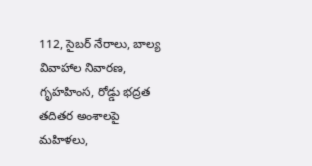112, సైబర్ నేరాలు, బాల్య వివాహాల నివారణ, గృహహింస, రోడ్డు భద్రత తదితర అంశాలపై మహిళలు,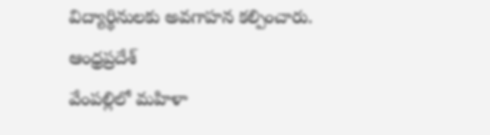విద్యార్థినులకు అవగాహన కల్పించారు.
ఆంధ్రప్రదేశ్
వేంపల్లిలో మహిళా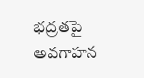భద్రతపై అవగాహన